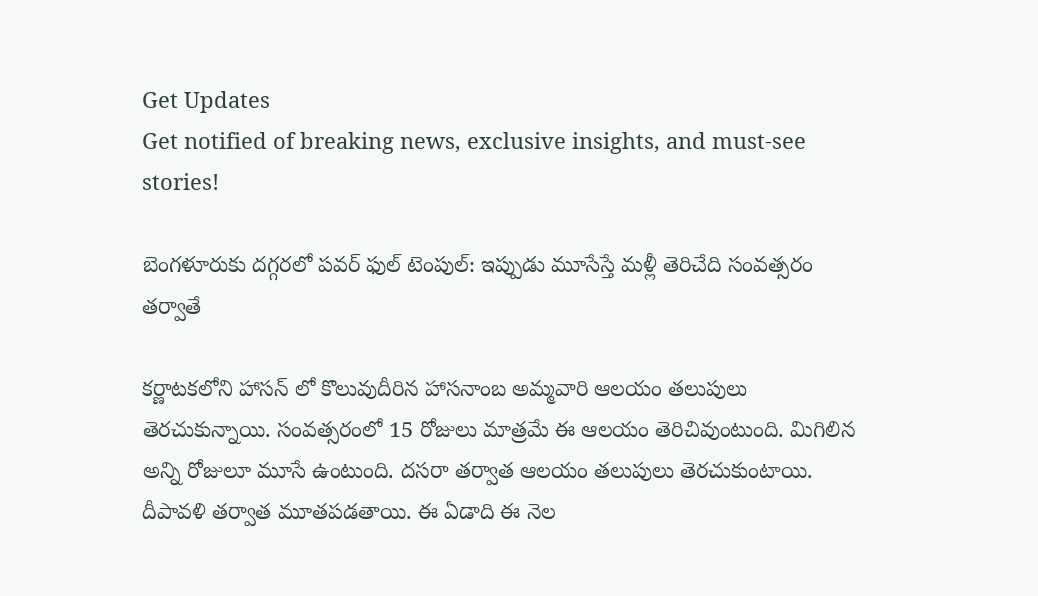Get Updates
Get notified of breaking news, exclusive insights, and must-see stories!

బెంగళూరుకు దగ్గరలో పవర్ ఫుల్ టెంపుల్: ఇప్పుడు మూసేస్తే మళ్లీ తెరిచేది సంవత్సరం తర్వాతే

కర్ణాటకలోని హాసన్ లో కొలువుదీరిన హాసనాంబ అమ్మవారి ఆలయం తలుపులు తెరచుకున్నాయి. సంవత్సరంలో 15 రోజులు మాత్రమే ఈ ఆలయం తెరిచివుంటుంది. మిగిలిన అన్ని రోజులూ మూసే ఉంటుంది. దసరా తర్వాత ఆలయం తలుపులు తెరచుకుంటాయి. దీపావళి తర్వాత మూతపడతాయి. ఈ ఏడాది ఈ నెల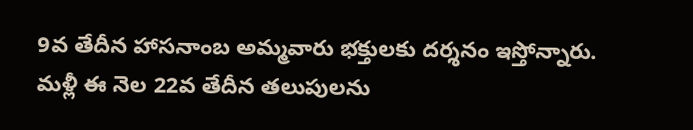9వ తేదీన హాసనాంబ అమ్మవారు భక్తులకు దర్శనం ఇస్తోన్నారు. మళ్లీ ఈ నెల 22వ తేదీన తలుపులను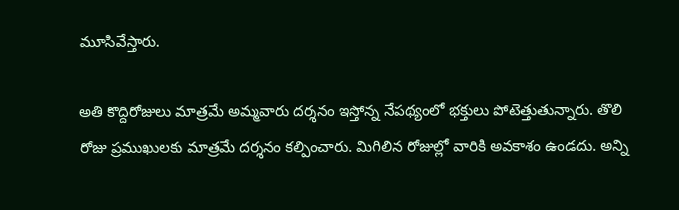మూసివేస్తారు.

అతి కొద్దిరోజులు మాత్రమే అమ్మవారు దర్శనం ఇస్తోన్న నేపథ్యంలో భక్తులు పోటెత్తుతున్నారు. తొలి రోజు ప్రముఖులకు మాత్రమే దర్శనం కల్పించారు. మిగిలిన రోజుల్లో వారికి అవకాశం ఉండదు. అన్ని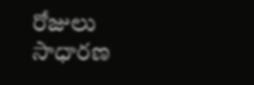రోజులు సాధారణ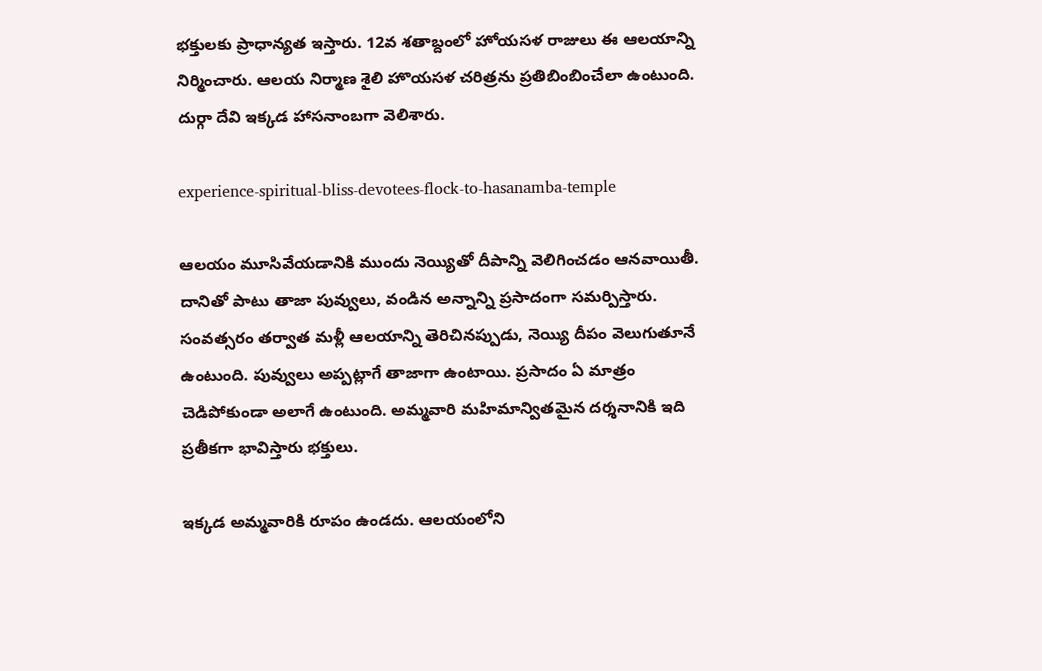భక్తులకు ప్రాధాన్యత ఇస్తారు. 12వ శతాబ్దంలో హోయసళ రాజులు ఈ ఆలయాన్ని నిర్మించారు. ఆలయ నిర్మాణ శైలి హొయసళ చరిత్రను ప్రతిబింబించేలా ఉంటుంది. దుర్గా దేవి ఇక్కడ హాసనాంబగా వెలిశారు.

experience-spiritual-bliss-devotees-flock-to-hasanamba-temple

ఆలయం మూసివేయడానికి ముందు నెయ్యితో దీపాన్ని వెలిగించడం ఆనవాయితీ. దానితో పాటు తాజా పువ్వులు, వండిన అన్నాన్ని ప్రసాదంగా సమర్పిస్తారు. సంవత్సరం తర్వాత మళ్లీ ఆలయాన్ని తెరిచినప్పుడు, నెయ్యి దీపం వెలుగుతూనే ఉంటుంది. పువ్వులు అప్పట్లాగే తాజాగా ఉంటాయి. ప్రసాదం ఏ మాత్రం చెడిపోకుండా అలాగే ఉంటుంది. అమ్మవారి మహిమాన్వితమైన దర్శనానికి ఇది ప్రతీకగా భావిస్తారు భక్తులు.

ఇక్కడ అమ్మవారికి రూపం ఉండదు. ఆలయంలోని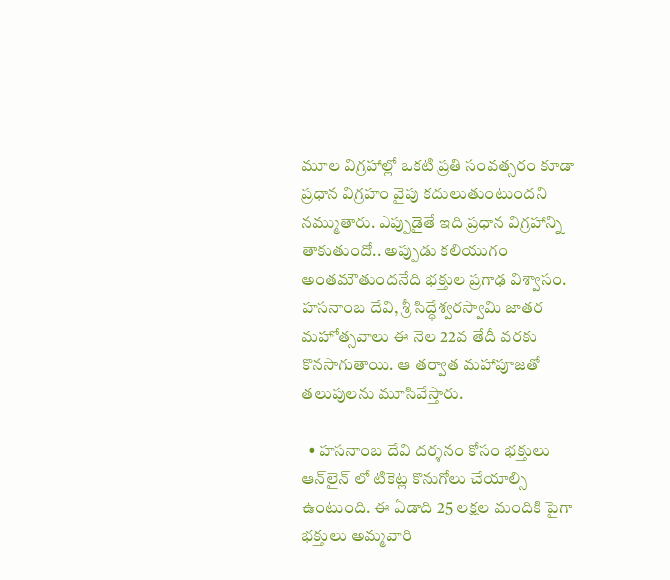మూల విగ్రహాల్లో ఒకటి ప్రతి సంవత్సరం కూడా ప్రధాన విగ్రహం వైపు కదులుతుంటుందని నమ్ముతారు. ఎప్పుడైతే ఇది ప్రధాన విగ్రహాన్ని తాకుతుందో.. అప్పుడు కలియుగం అంతమౌతుందనేది భక్తుల ప్రగాఢ విశ్వాసం. హసనాంబ దేవి, శ్రీ సిద్ధేశ్వరస్వామి జాతర మహోత్సవాలు ఈ నెల 22వ తేదీ వరకు కొనసాగుతాయి. ఆ తర్వాత మహాపూజతో తలుపులను మూసివేస్తారు.

  • హసనాంబ దేవి దర్శనం కోసం భక్తులు ఆన్‌లైన్ లో టికెట్ల కొనుగోలు చేయాల్సి ఉంటుంది. ఈ ఏడాది 25 లక్షల మందికి పైగా భక్తులు అమ్మవారి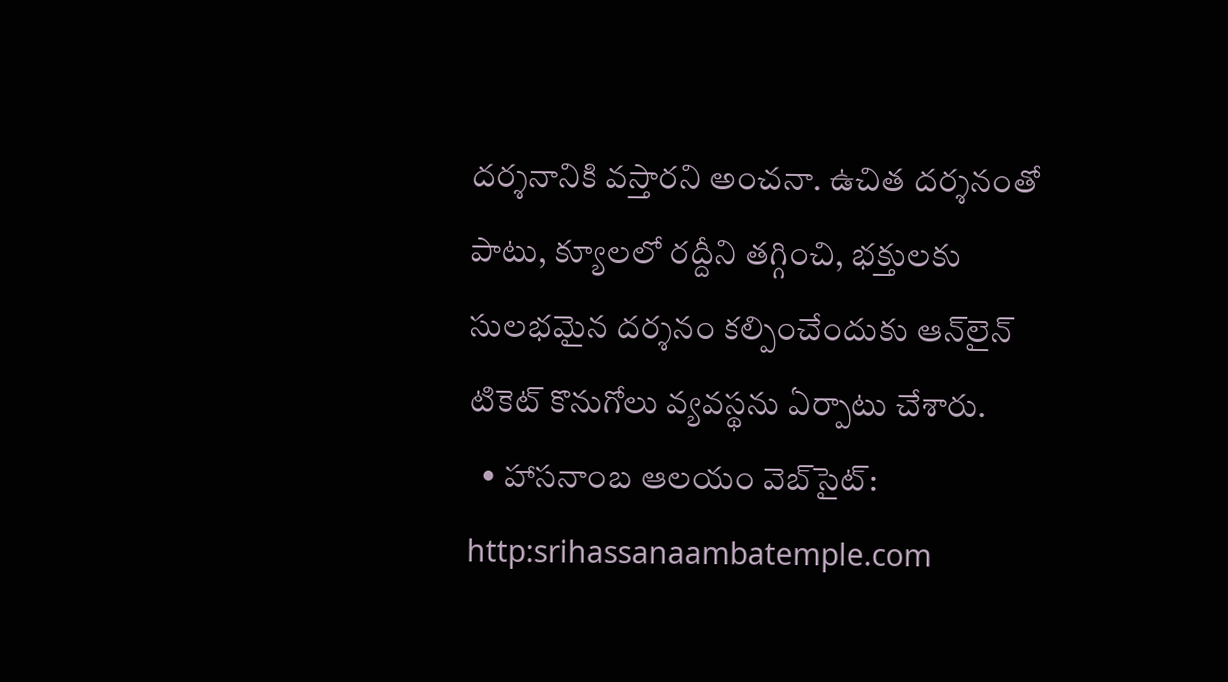దర్శనానికి వస్తారని అంచనా. ఉచిత దర్శనంతో పాటు, క్యూలలో రద్దీని తగ్గించి, భక్తులకు సులభమైన దర్శనం కల్పించేందుకు ఆన్‌లైన్ టికెట్ కొనుగోలు వ్యవస్థను ఏర్పాటు చేశారు.
  • హాసనాంబ ఆలయం వెబ్‌సైట్: http:srihassanaambatemple.com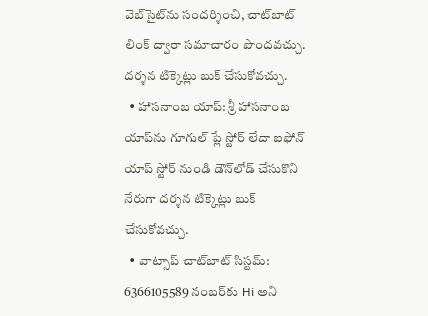వెబ్‌సైట్‌ను సందర్శించి, చాట్‌బాట్ లింక్ ద్వారా సమాచారం పొందవచ్చు. దర్శన టిక్కెట్లు బుక్ చేసుకోవచ్చు.
  • హాసనాంబ యాప్: శ్రీ హాసనాంబ యాప్‌ను గూగుల్ ప్లే స్టోర్ లేదా ఐఫోన్ యాప్ స్టోర్ నుండి డౌన్‌లోడ్ చేసుకొని నేరుగా దర్శన టిక్కెట్లు బుక్ చేసుకోవచ్చు.
  • వాట్సాప్ చాట్‌బాట్ సిస్టమ్: 6366105589 నంబర్‌కు Hi అని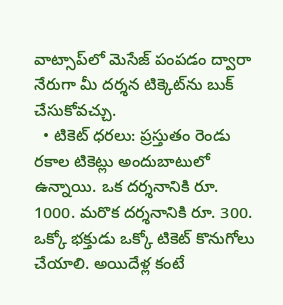వాట్సాప్‌లో మెసేజ్ పంపడం ద్వారా నేరుగా మీ దర్శన టిక్కెట్‌ను బుక్ చేసుకోవచ్చు.
  • టికెట్ ధరలు: ప్రస్తుతం రెండు రకాల టికెట్లు అందుబాటులో ఉన్నాయి. ఒక దర్శనానికి రూ. 1000. మరొక దర్శనానికి రూ. 300. ఒక్కో భక్తుడు ఒక్కో టికెట్ కొనుగోలు చేయాలి. అయిదేళ్ల కంటే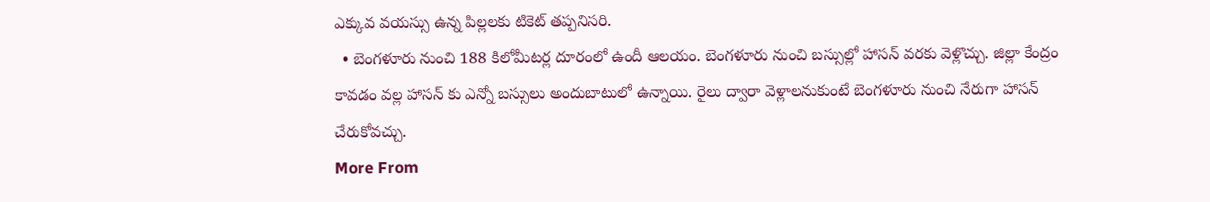ఎక్కువ వయస్సు ఉన్న పిల్లలకు టికెట్ తప్పనిసరి.
  • బెంగళూరు నుంచి 188 కిలోమీటర్ల దూరంలో ఉందీ ఆలయం. బెంగళూరు నుంచి బస్సుల్లో హాసన్ వరకు వెళ్లొచ్చు. జిల్లా కేంద్రం కావడం వల్ల హాసన్ కు ఎన్నో బస్సులు అందుబాటులో ఉన్నాయి. రైలు ద్వారా వెళ్లాలనుకుంటే బెంగళూరు నుంచి నేరుగా హాసన్ చేరుకోవచ్చు.
More From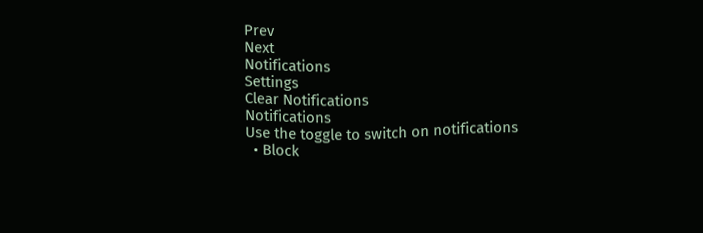Prev
Next
Notifications
Settings
Clear Notifications
Notifications
Use the toggle to switch on notifications
  • Block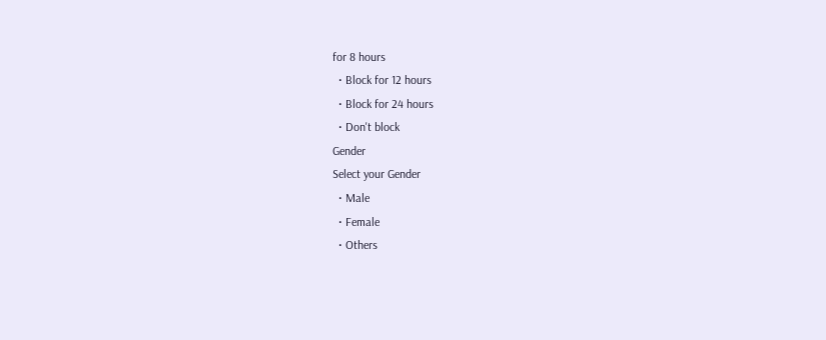for 8 hours
  • Block for 12 hours
  • Block for 24 hours
  • Don't block
Gender
Select your Gender
  • Male
  • Female
  • Others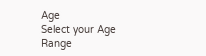Age
Select your Age Range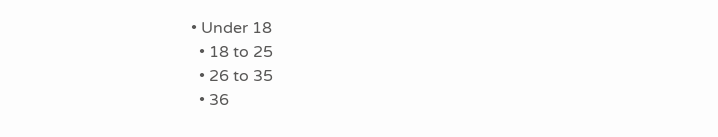• Under 18
  • 18 to 25
  • 26 to 35
  • 36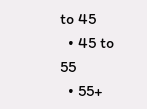to 45
  • 45 to 55
  • 55+